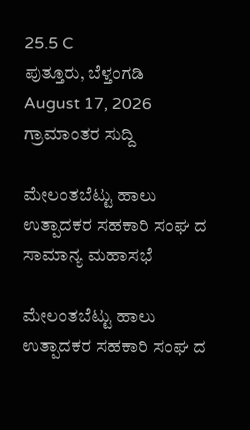25.5 C
ಪುತ್ತೂರು, ಬೆಳ್ತಂಗಡಿ
August 17, 2026
ಗ್ರಾಮಾಂತರ ಸುದ್ದಿ

ಮೇಲಂತಬೆಟ್ಟು ಹಾಲು ಉತ್ಪಾದಕರ ಸಹಕಾರಿ ಸಂಘ ದ ಸಾಮಾನ್ಯ ಮಹಾಸಭೆ

ಮೇಲಂತಬೆಟ್ಟು ಹಾಲು ಉತ್ಪಾದಕರ ಸಹಕಾರಿ ಸಂಘ ದ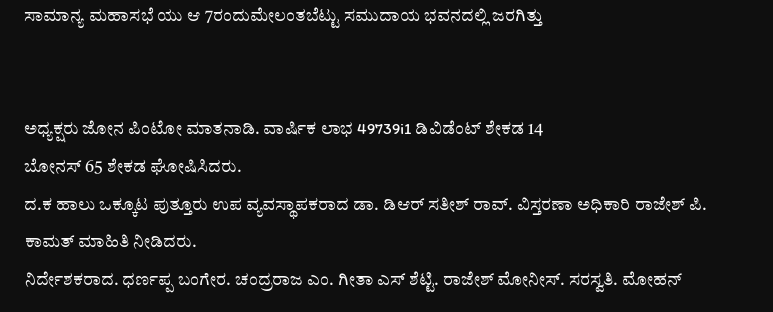ಸಾಮಾನ್ಯ ಮಹಾಸಭೆ ಯು ಆ 7ರಂದುಮೇಲಂತಬೆಟ್ಟು ಸಮುದಾಯ ಭವನದಲ್ಲಿ ಜರಗಿತ್ತು


ಅಧ್ಯಕ್ಷರು ಜೋನ ಪಿಂಟೋ ಮಾತನಾಡಿ. ವಾರ್ಷಿಕ ಲಾಭ 49739i1 ಡಿವಿಡೆಂಟ್ ಶೇಕಡ 14
ಬೋನಸ್ 65 ಶೇಕಡ ಘೋಷಿಸಿದರು.
ದ.ಕ ಹಾಲು ಒಕ್ಕೂಟ ಪುತ್ತೂರು ಉಪ ವ್ಯವಸ್ಥಾಪಕರಾದ ಡಾ. ಡಿಆರ್ ಸತೀಶ್ ರಾವ್. ವಿಸ್ತರಣಾ ಅಧಿಕಾರಿ ರಾಜೇಶ್ ಪಿ. ಕಾಮತ್ ಮಾಹಿತಿ ನೀಡಿದರು.
ನಿರ್ದೇಶಕರಾದ. ಧರ್ಣಪ್ಪ ಬಂಗೇರ. ಚಂದ್ರರಾಜ ಎಂ. ಗೀತಾ ಎಸ್ ಶೆಟ್ಟಿ. ರಾಜೇಶ್ ಮೋನೀಸ್. ಸರಸ್ವತಿ. ಮೋಹನ್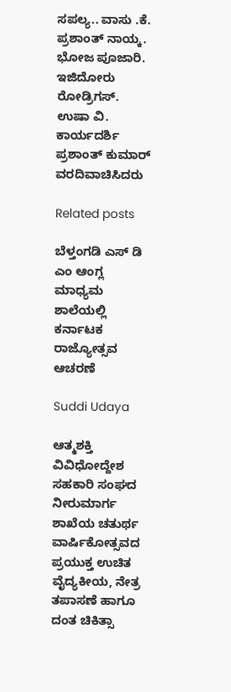ಸಪಲ್ಯ.. ವಾಸು .ಕೆ. ಪ್ರಶಾಂತ್ ನಾಯ್ಕ. ಭೋಜ ಪೂಜಾರಿ. ಇಜಿದೋರು ರೋಡ್ರಿಗಸ್. ಉಷಾ ವಿ. ಕಾರ್ಯದರ್ಶಿ ಪ್ರಶಾಂತ್ ಕುಮಾರ್ ವರದಿವಾಚಿಸಿದರು

Related posts

ಬೆಳ್ತಂಗಡಿ ಎಸ್ ಡಿ ಎಂ ಆಂಗ್ಲ ಮಾಧ್ಯಮ ಶಾಲೆಯಲ್ಲಿ ಕರ್ನಾಟಕ ರಾಜ್ಯೋತ್ಸವ ಆಚರಣೆ

Suddi Udaya

ಆತ್ಮಶಕ್ತಿ ವಿವಿಧೋದ್ದೇಶ ಸಹಕಾರಿ ಸಂಘದ ನೀರುಮಾರ್ಗ ಶಾಖೆಯ ಚತುರ್ಥ ವಾರ್ಷಿಕೋತ್ಸವದ ಪ್ರಯುಕ್ತ ಉಚಿತ ವೈದ್ಯಕೀಯ, ನೇತ್ರ ತಪಾಸಣೆ ಹಾಗೂ ದಂತ ಚಿಕಿತ್ಸಾ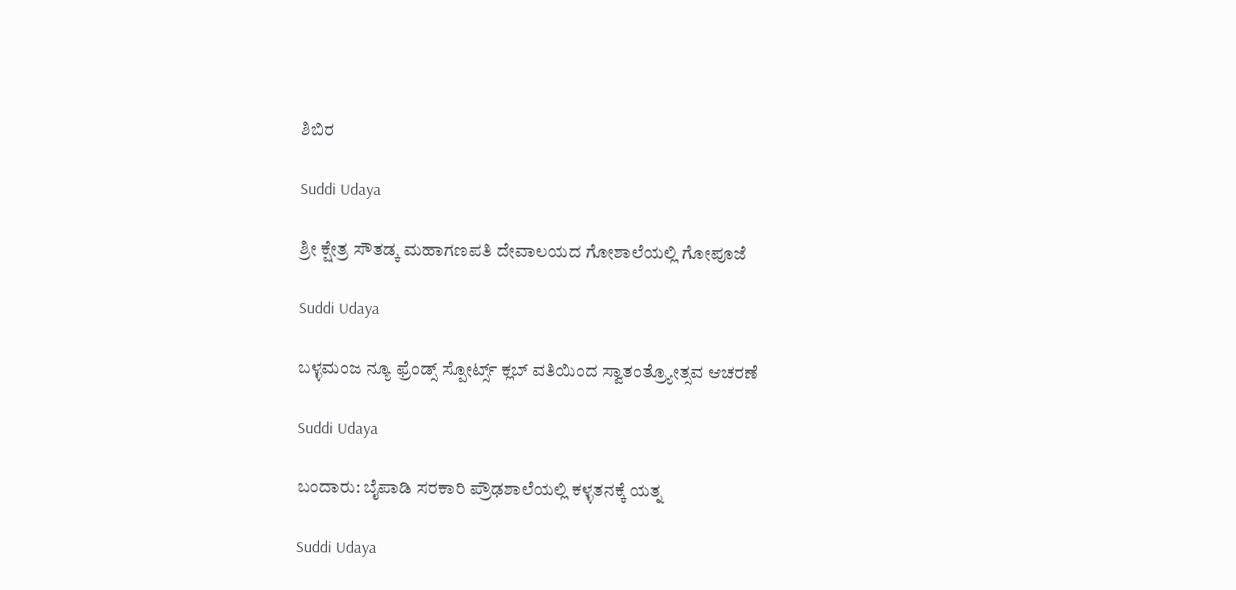ಶಿಬಿರ

Suddi Udaya

ಶ್ರೀ ಕ್ಷೇತ್ರ ಸೌತಡ್ಕ ಮಹಾಗಣಪತಿ ದೇವಾಲಯದ ಗೋಶಾಲೆಯಲ್ಲಿ ಗೋಪೂಜೆ

Suddi Udaya

ಬಳ್ಳಮಂಜ ನ್ಯೂ ಫ್ರೆಂಡ್ಸ್ ಸ್ಪೋರ್ಟ್ಸ್ ಕ್ಲಬ್ ವತಿಯಿಂದ ಸ್ವಾತಂತ್ರ್ಯೋತ್ಸವ ಆಚರಣೆ

Suddi Udaya

ಬಂದಾರು: ಬೈಪಾಡಿ ಸರಕಾರಿ ಪ್ರೌಢಶಾಲೆಯಲ್ಲಿ ಕಳ್ಳತನಕ್ಕೆ ಯತ್ನ

Suddi Udaya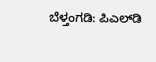ಬೆಳ್ತಂಗಡಿ: ಪಿಎಲ್‌ಡಿ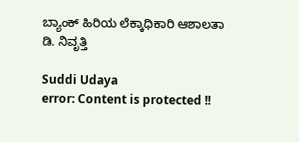ಬ್ಯಾಂಕ್ ಹಿರಿಯ ಲೆಕ್ಕಾಧಿಕಾರಿ ಆಶಾಲತಾ ಡಿ. ನಿವೃತ್ತಿ

Suddi Udaya
error: Content is protected !!